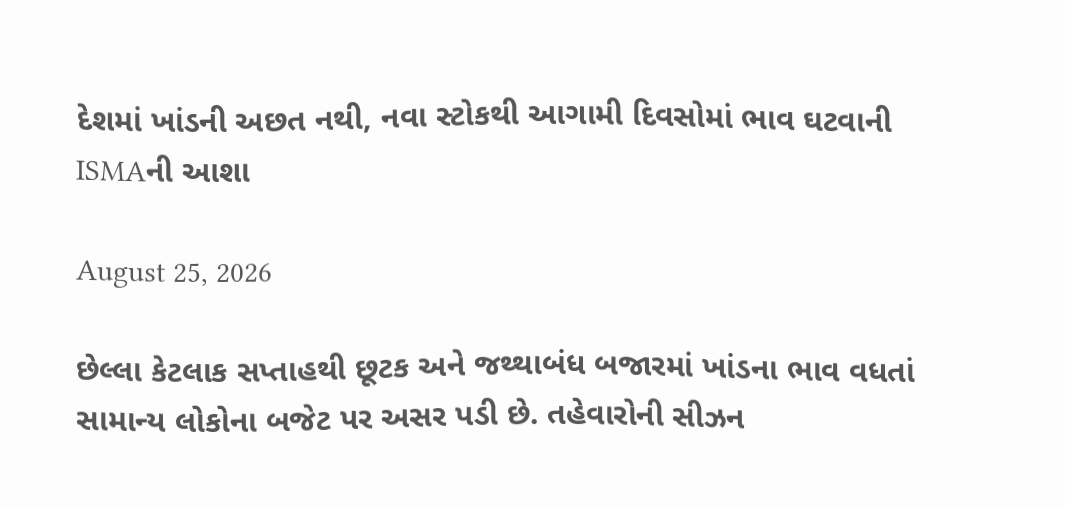દેશમાં ખાંડની અછત નથી, નવા સ્ટોકથી આગામી દિવસોમાં ભાવ ઘટવાની ISMAની આશા

August 25, 2026

છેલ્લા કેટલાક સપ્તાહથી છૂટક અને જથ્થાબંધ બજારમાં ખાંડના ભાવ વધતાં સામાન્ય લોકોના બજેટ પર અસર પડી છે. તહેવારોની સીઝન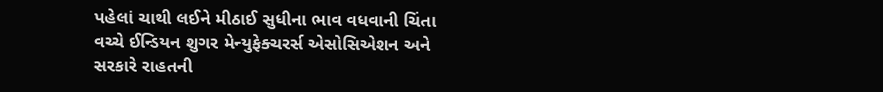પહેલાં ચાથી લઈને મીઠાઈ સુધીના ભાવ વધવાની ચિંતા વચ્ચે ઈન્ડિયન શુગર મેન્યુફેક્ચરર્સ એસોસિએશન અને સરકારે રાહતની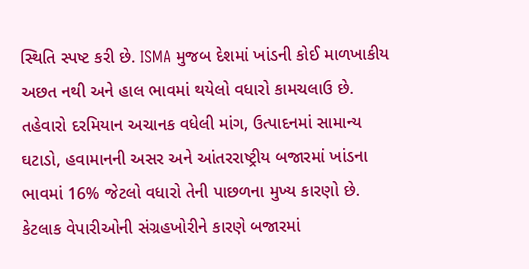સ્થિતિ સ્પષ્ટ કરી છે. ISMA મુજબ દેશમાં ખાંડની કોઈ માળખાકીય અછત નથી અને હાલ ભાવમાં થયેલો વધારો કામચલાઉ છે. તહેવારો દરમિયાન અચાનક વધેલી માંગ, ઉત્પાદનમાં સામાન્ય ઘટાડો, હવામાનની અસર અને આંતરરાષ્ટ્રીય બજારમાં ખાંડના ભાવમાં 16% જેટલો વધારો તેની પાછળના મુખ્ય કારણો છે. કેટલાક વેપારીઓની સંગ્રહખોરીને કારણે બજારમાં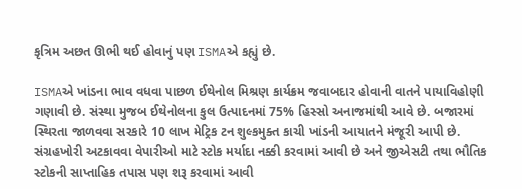કૃત્રિમ અછત ઊભી થઈ હોવાનું પણ ISMAએ કહ્યું છે.

ISMAએ ખાંડના ભાવ વધવા પાછળ ઈથેનોલ મિશ્રણ કાર્યક્રમ જવાબદાર હોવાની વાતને પાયાવિહોણી ગણાવી છે. સંસ્થા મુજબ ઈથેનોલના કુલ ઉત્પાદનમાં 75% હિસ્સો અનાજમાંથી આવે છે. બજારમાં સ્થિરતા જાળવવા સરકારે 10 લાખ મેટ્રિક ટન શુલ્કમુક્ત કાચી ખાંડની આયાતને મંજૂરી આપી છે. સંગ્રહખોરી અટકાવવા વેપારીઓ માટે સ્ટોક મર્યાદા નક્કી કરવામાં આવી છે અને જીએસટી તથા ભૌતિક સ્ટોકની સાપ્તાહિક તપાસ પણ શરૂ કરવામાં આવી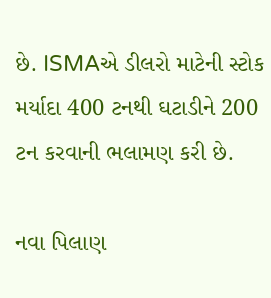છે. ISMAએ ડીલરો માટેની સ્ટોક મર્યાદા 400 ટનથી ઘટાડીને 200 ટન કરવાની ભલામણ કરી છે.

નવા પિલાણ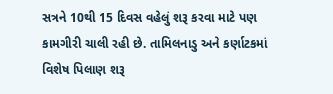સત્રને 10થી 15 દિવસ વહેલું શરૂ કરવા માટે પણ કામગીરી ચાલી રહી છે. તામિલનાડુ અને કર્ણાટકમાં વિશેષ પિલાણ શરૂ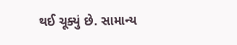થઈ ચૂક્યું છે. સામાન્ય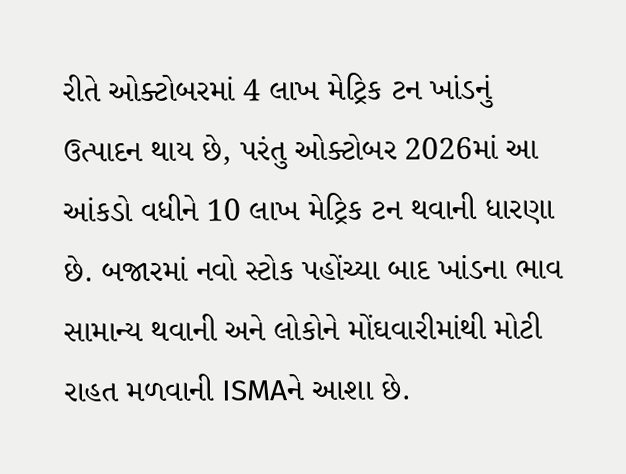રીતે ઓક્ટોબરમાં 4 લાખ મેટ્રિક ટન ખાંડનું ઉત્પાદન થાય છે, પરંતુ ઓક્ટોબર 2026માં આ આંકડો વધીને 10 લાખ મેટ્રિક ટન થવાની ધારણા છે. બજારમાં નવો સ્ટોક પહોંચ્યા બાદ ખાંડના ભાવ સામાન્ય થવાની અને લોકોને મોંઘવારીમાંથી મોટી રાહત મળવાની ISMAને આશા છે.